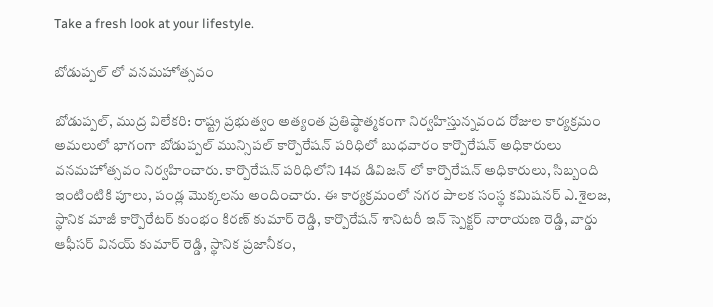Take a fresh look at your lifestyle.

బోడుప్పల్ లో వనమహోత్సవం

బోడుప్పల్, ముద్ర విలేకరి: రాష్ట్ర ప్రభుత్వం అత్యంత ప్రతిష్ఠాత్మకంగా నిర్వహిస్తున్నవంద రోజుల కార్యక్రమం అమలులో భాగంగా బోడుప్పల్ మున్సిపల్ కార్పొరేషన్ పరిధిలో బుధవారం కార్పొరేషన్ అధికారులు వనమహోత్సవం నిర్వహించారు. కార్పొరేషన్ పరిధిలోని 14వ డివిజన్ లో కార్పొరేషన్ అధికారులు, సిబ్బంది ఇంటింటికి పూలు, పండ్ల మొక్కలను అందించారు. ఈ కార్యక్రమంలో నగర పాలక సంస్థ కమిషనర్ ఎ.శైలజ, స్థానిక మాజీ కార్పొరేటర్ కుంభం కిరణ్ కుమార్ రెడ్డి, కార్పొరేషన్ శానిటరీ ఇన్ స్పెక్టర్ నారాయణ రెడ్డి, వార్డు ఆఫీసర్ వినయ్ కుమార్ రెడ్డి, స్థానిక ప్రజానీకం,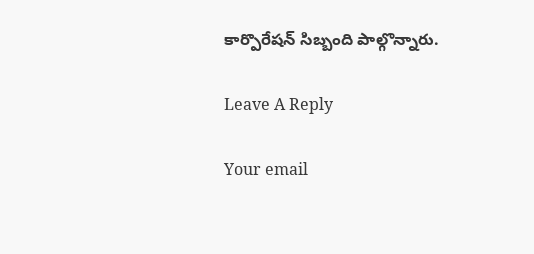కార్పొరేషన్ సిబ్బంది పాల్గొన్నారు.

Leave A Reply

Your email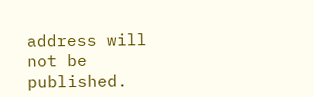address will not be published.